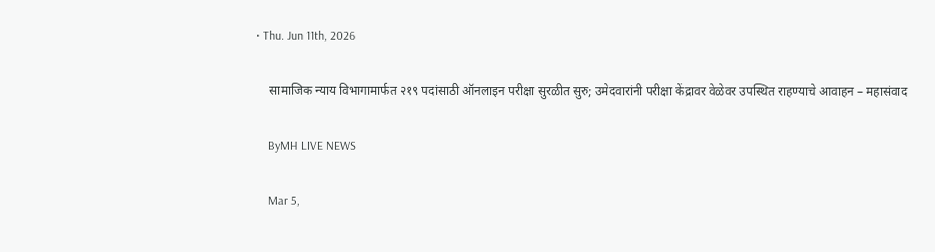• Thu. Jun 11th, 2026

    सामाजिक न्याय विभागामार्फत २१९ पदांसाठी ऑनलाइन परीक्षा सुरळीत सुरु; उमेदवारांनी परीक्षा केंद्रावर वेळेवर उपस्थित राहण्याचे आवाहन – महासंवाद

    ByMH LIVE NEWS

    Mar 5,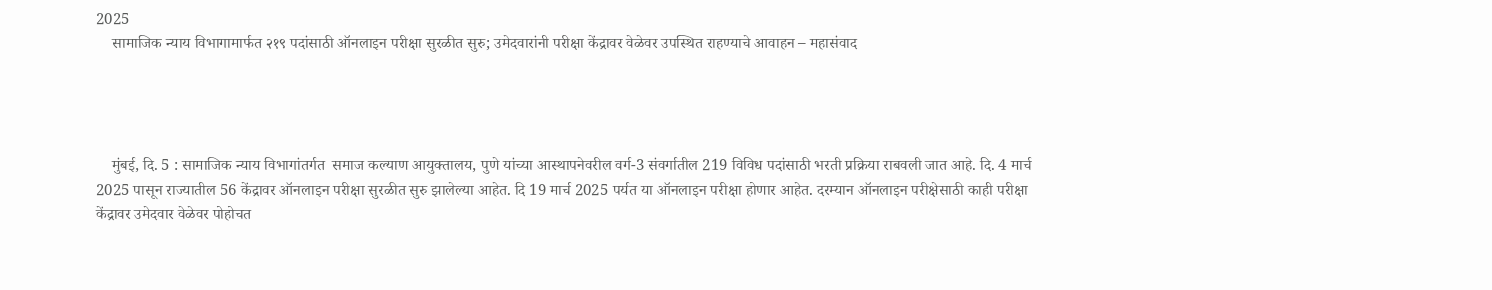2025
    सामाजिक न्याय विभागामार्फत २१९ पदांसाठी ऑनलाइन परीक्षा सुरळीत सुरु; उमेदवारांनी परीक्षा केंद्रावर वेळेवर उपस्थित राहण्याचे आवाहन – महासंवाद




    मुंबई, दि. 5 : सामाजिक न्याय विभागांतर्गत  समाज कल्याण आयुक्तालय, पुणे यांच्या आस्थापनेवरील वर्ग-3 संवर्गातील 219 विविध पदांसाठी भरती प्रक्रिया राबवली जात आहे. दि. 4 मार्च 2025 पासून राज्यातील 56 केंद्रावर ऑनलाइन परीक्षा सुरळीत सुरु झालेल्या आहेत. दि 19 मार्च 2025 पर्यत या ऑनलाइन परीक्षा होणार आहेत. दरम्यान ऑनलाइन परीक्षेसाठी काही परीक्षा केंद्रावर उमेदवार वेळेवर पोहोचत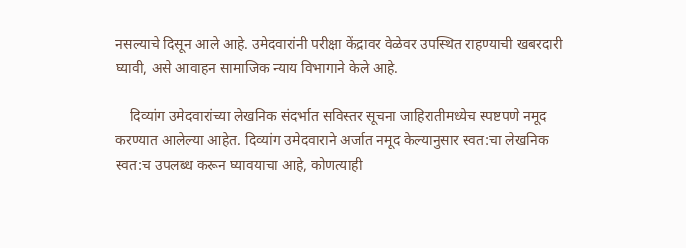नसल्याचे दिसून आले आहे. उमेदवारांनी परीक्षा केंद्रावर वेळेवर उपस्थित राहण्याची खबरदारी घ्यावी, असे आवाहन सामाजिक न्याय विभागाने केले आहे.

    दिव्यांग उमेदवारांच्या लेखनिक संदर्भात सविस्तर सूचना जाहिरातीमध्येच स्पष्टपणे नमूद करण्यात आलेल्या आहेत. दिव्यांग उमेदवाराने अर्जात नमूद केल्यानुसार स्वत:चा लेखनिक स्वत:च उपलब्ध करून घ्यावयाचा आहे, कोणत्याही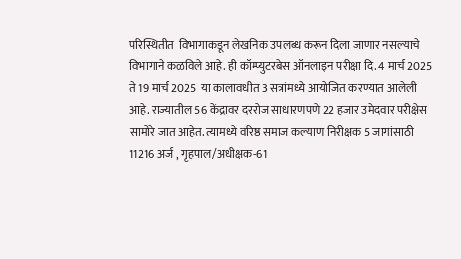परिस्थितीत  विभागाकडून लेखनिक उपलब्ध करून दिला जाणार नसल्याचे विभागाने कळविले आहे. ही कॉम्प्युटरबेस ऑनलाइन परीक्षा दि. 4 मार्च 2025 ते 19 मार्च 2025  या कालावधीत 3 सत्रांमध्ये आयोजित करण्यात आलेली आहे. राज्यातील 56 केंद्रावर दररोज साधारणपणे 22 हजार उमेदवार परीक्षेस सामोरे जात आहेत. त्यामध्ये वरिष्ठ समाज कल्याण निरीक्षक 5 जागांसाठी 11216 अर्ज , गृहपाल/अधीक्षक-61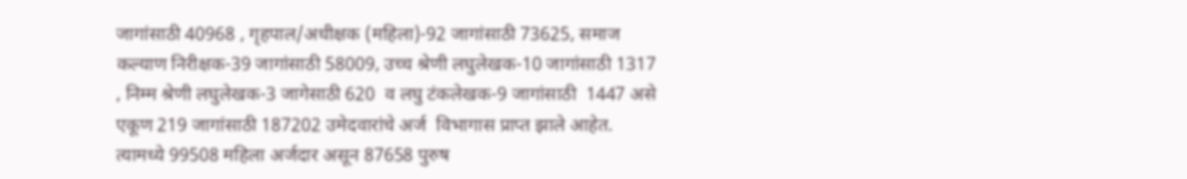जागांसाठी 40968 , गृहपाल/अधीक्षक (महिला)-92 जागांसाठी 73625, समाज कल्याण निरीक्षक-39 जागांसाठी 58009, उच्च श्रेणी लघुलेखक-10 जागांसाठी 1317 , निम्म श्रेणी लघुलेखक-3 जागेसाठी 620  व लघु टंकलेखक-9 जागांसाठी  1447 असे एकूण 219 जागांसाठी 187202 उमेदवारांचे अर्ज  विभागास प्राप्त झाले आहेत. त्यामध्ये 99508 महिला अर्जदार असून 87658 पुरुष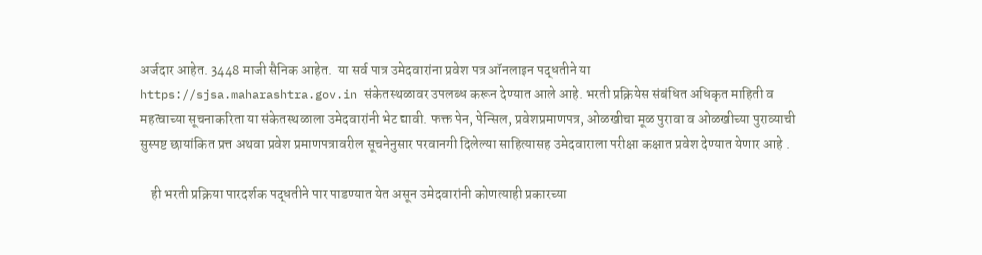अर्जदार आहेत. 3448 माजी सैनिक आहेत.  या सर्व पात्र उमेदवारांना प्रवेश पत्र ऑनलाइन पद्धतीने या https://sjsa.maharashtra.gov.in संकेतस्थळावर उपलब्ध करून देण्यात आले आहे. भरती प्रक्रियेस संबंधित अधिकृत माहिती व महत्वाच्या सूचनाकरिता या संकेतस्थळाला उमेदवारांनी भेट द्यावी. फक्त पेन, पेन्सिल, प्रवेशप्रमाणपत्र, ओळखीचा मूळ पुरावा व ओळखीच्या पुराव्याची सुस्पष्ट छायांकित प्रत्त अथवा प्रवेश प्रमाणपत्रावरील सूचनेनुसार परवानगी दिलेल्या साहित्यासह उमेदवाराला परीक्षा कक्षात प्रवेश देण्यात येणार आहे .

    ही भरती प्रक्रिया पारदर्शक पद्धतीने पार पाडण्यात येत असून उमेदवारांनी कोणत्याही प्रकारच्या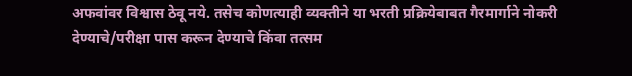अफवांवर विश्वास ठेवू नये. तसेच कोणत्याही व्यक्तीने या भरती प्रक्रियेबाबत गैरमार्गाने नोकरी देण्याचे/परीक्षा पास करून देण्याचे किंवा तत्सम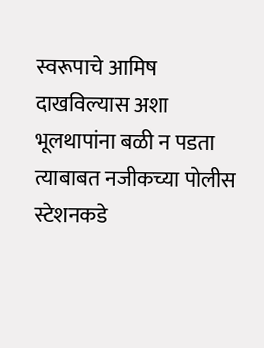स्वरूपाचे आमिष दाखविल्यास अशा भूलथापांना बळी न पडता त्याबाबत नजीकच्या पोलीस स्टेशनकडे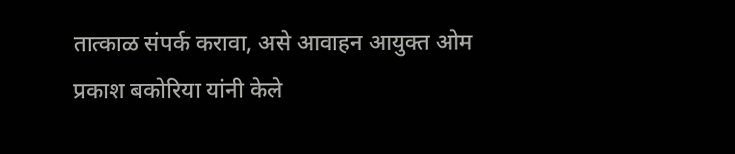तात्काळ संपर्क करावा, असे आवाहन आयुक्त ओम प्रकाश बकोरिया यांनी केले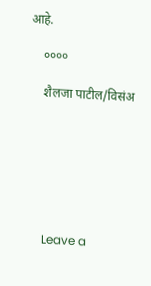आहे.

    ००००

    शैलजा पाटील/विसंअ







    Leave a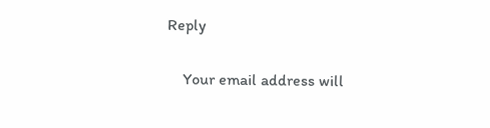Reply

    Your email address will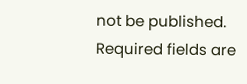not be published. Required fields are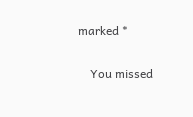marked *

    You missed